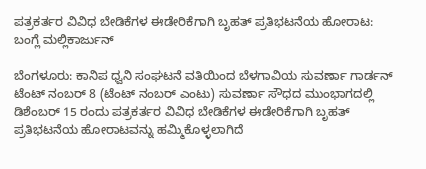ಪತ್ರಕರ್ತರ ವಿವಿಧ ಬೇಡಿಕೆಗಳ ಈಡೇರಿಕೆಗಾಗಿ ಬೃಹತ್ ಪ್ರತಿಭಟನೆಯ ಹೋರಾಟ: ಬಂಗ್ಲೆ ಮಲ್ಲಿಕಾರ್ಜುನ್

ಬೆಂಗಳೂರು: ಕಾನಿಪ ಧ್ವನಿ ಸಂಘಟನೆ ವತಿಯಿಂದ ಬೆಳಗಾವಿಯ ಸುವರ್ಣಾ ಗಾರ್ಡನ್ ಟೆಂಟ್ ನಂಬರ್ 8 (ಟೆಂಟ್ ನಂಬರ್ ಎಂಟು) ಸುವರ್ಣಾ ಸೌಧದ ಮುಂಭಾಗದಲ್ಲಿ  ಡಿಶೆಂಬರ್ 15 ರಂದು ಪತ್ರಕರ್ತರ ವಿವಿಧ ಬೇಡಿಕೆಗಳ ಈಡೇರಿಕೆಗಾಗಿ ಬೃಹತ್ ಪ್ರತಿಭಟನೆಯ ಹೋರಾಟವನ್ನು ಹಮ್ಮಿಕೊಳ್ಳಲಾಗಿದೆ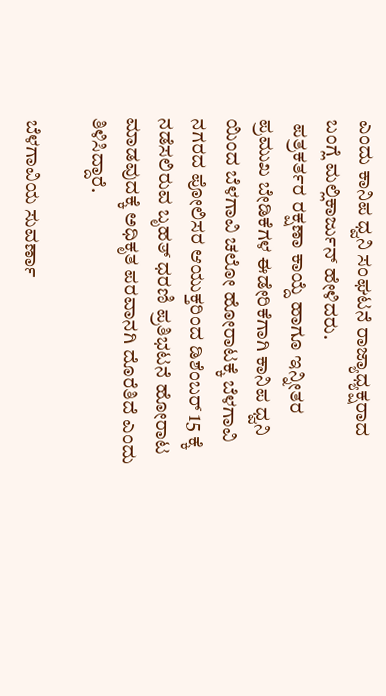ಎಂದು ಕಾನಿಪ ಧ್ವನಿ ಸಂಘಟನೆ ರಾಜ್ಯಾಧ್ಯಕ್ಷರಾದ ಬಂಗ್ಲೆ ಮಲ್ಲಿಕಾರ್ಜುನ್ ಹೇಳಿದರು.
 ಪತ್ರಕರ್ತರ ರಕ್ಷಣಾ ಕಾಯ್ದೆ ಹಾಗೂ ಇನ್ನೀತರ ಪ್ರಮುಖ ಬೇಡಿಕೆಗಳ ಈಡೇರಿಕೆಗಾಗಿ ಕಾನಿಪ ಧ್ವನಿ ಯಿಂದ ಬೆಳಗಾವಿ ಚಲೋ ಹೋರಾಟಕ್ಕೆ ಬೆಳಗಾವಿ ನಗರದ ಪೋಲಿಸರ ಆಯುಕ್ತರಿಂದ ಡಿಶೆಂಬರ್ 15 ಕ್ಕೆ ನಡೆಸಲಿರುವ ಬೃಹತ್ ಧರಣಿ ಪ್ರತಿಭಟನೆ ಹೋರಾಟ ಮಾಡವುದಕ್ಕೆ ಅಧಿಕೃತ ಪರವಾನಗಿ ದೊರೆತಿದೆ ಎಂದು ತಿಳಿಸಿದ್ದಾರೆ.

 ಬೆಳಗಾವಿಯ ಸುವರ್ಣಾ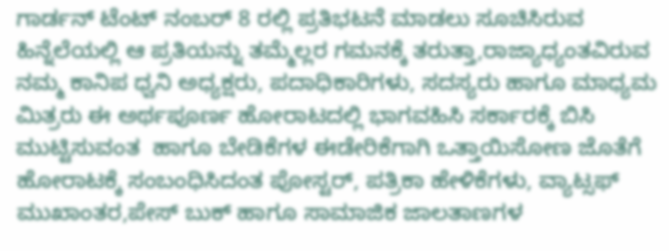ಗಾರ್ಡನ್ ಟೆಂಟ್ ನಂಬರ್ 8 ರಲ್ಲಿ ಪ್ರತಿಭಟನೆ ಮಾಡಲು ಸೂಚಿಸಿರುವ ಹಿನ್ನೆಲೆಯಲ್ಲಿ ಆ ಪ್ರತಿಯನ್ನು ತಮ್ಮೆಲ್ಲರ ಗಮನಕ್ಕೆ ತರುತ್ತಾ,ರಾಜ್ಯಾಧ್ಯಂತವಿರುವ ನಮ್ಮ ಕಾನಿಪ ಧ್ವನಿ ಅಧ್ಯಕ್ಷರು, ಪದಾಧಿಕಾರಿಗಳು, ಸದಸ್ಯರು ಹಾಗೂ ಮಾಧ್ಯಮ ಮಿತ್ರರು ಈ ಅರ್ಥಪೂರ್ಣ ಹೋರಾಟದಲ್ಲಿ ಭಾಗವಹಿಸಿ ಸರ್ಕಾರಕ್ಕೆ ಬಿಸಿ ಮುಟ್ಟಿಸುವಂತ  ಹಾಗೂ ಬೇಡಿಕೆಗಳ ಈಡೇರಿಕೆಗಾಗಿ ಒತ್ತಾಯಿಸೋಣ ಜೊತೆಗೆ ಹೋರಾಟಕ್ಕೆ ಸಂಬಂಧಿಸಿದಂತ ಪೋಸ್ಟರ್, ಪತ್ರಿಕಾ ಹೇಳಿಕೆಗಳು, ವ್ಯಾಟ್ಸಫ್ ಮುಖಾಂತರ,ಪೇಸ್ ಬುಕ್ ಹಾಗೂ ಸಾಮಾಜಿಕ ಜಾಲತಾಣಗಳ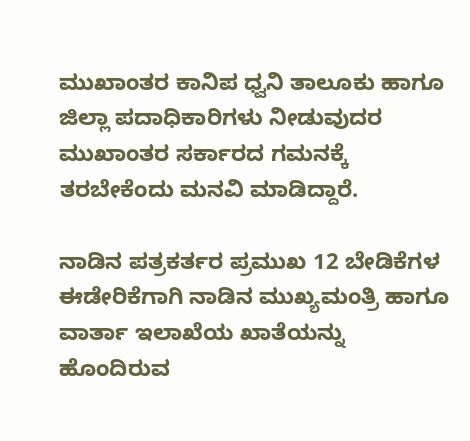ಮುಖಾಂತರ ಕಾನಿಪ ಧ್ವನಿ ತಾಲೂಕು ಹಾಗೂ ಜಿಲ್ಲಾ ಪದಾಧಿಕಾರಿಗಳು ನೀಡುವುದರ ಮುಖಾಂತರ ಸರ್ಕಾರದ ಗಮನಕ್ಕೆ ತರಬೇಕೆಂದು ಮನವಿ ಮಾಡಿದ್ದಾರೆ.

ನಾಡಿನ ಪತ್ರಕರ್ತರ ಪ್ರಮುಖ 12 ಬೇಡಿಕೆಗಳ ಈಡೇರಿಕೆಗಾಗಿ ನಾಡಿನ ಮುಖ್ಯಮಂತ್ರಿ ಹಾಗೂ ವಾರ್ತಾ ಇಲಾಖೆಯ ಖಾತೆಯನ್ನು ಹೊಂದಿರುವ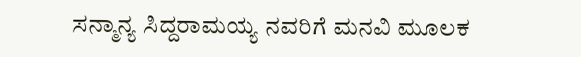ಸನ್ಮಾನ್ಯ ಸಿದ್ದರಾಮಯ್ಯ ನವರಿಗೆ ಮನವಿ ಮೂಲಕ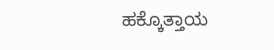ಹಕ್ಕೊತ್ತಾಯ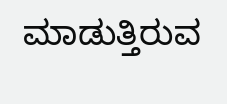ಮಾಡುತ್ತಿರುವ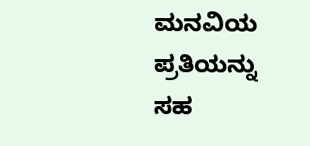ಮನವಿಯ ಪ್ರತಿಯನ್ನು ಸಹ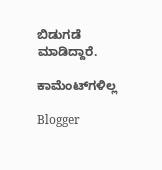ಬಿಡುಗಡೆ ಮಾಡಿದ್ದಾರೆ.

ಕಾಮೆಂಟ್‌ಗಳಿಲ್ಲ

Blogger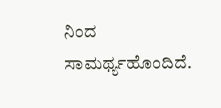ನಿಂದ ಸಾಮರ್ಥ್ಯಹೊಂದಿದೆ.